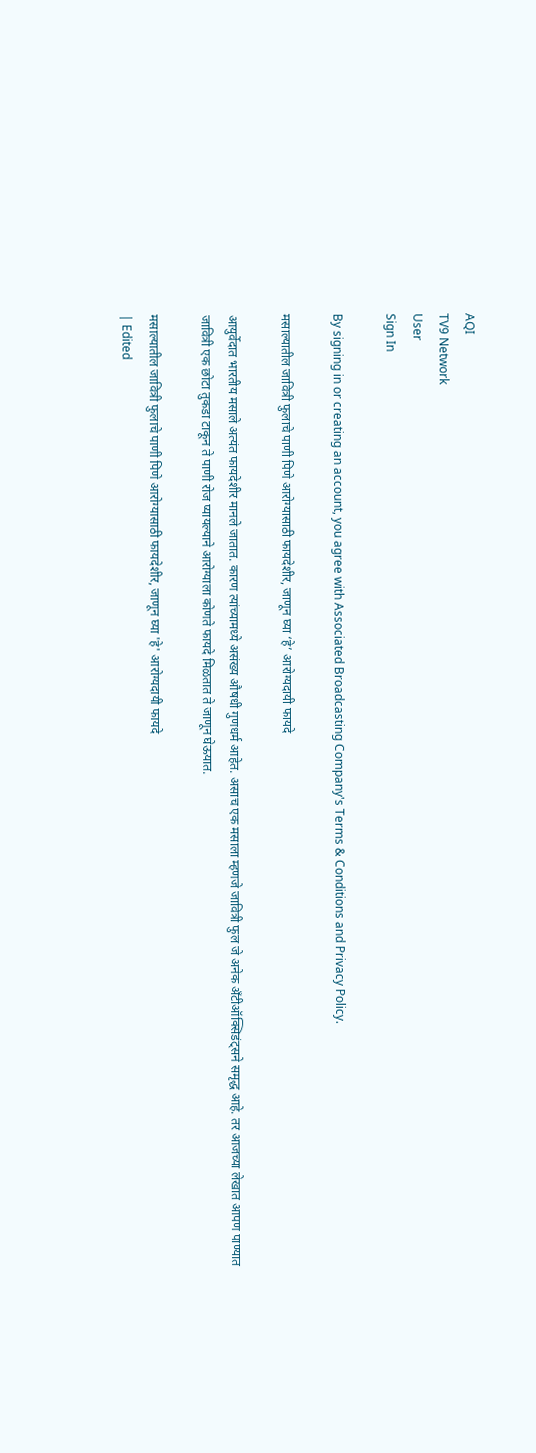AQI
TV9 Network
User
Sign In

By signing in or creating an account, you agree with Associated Broadcasting Company's Terms & Conditions and Privacy Policy.

मसाल्यातील जावित्री फुलाचे पाणी पिणे आरोग्यासाठी फायदेशीर, जाणून घ्या ‘हे’ आरोग्यदायी फायदे

आयुर्वेदात भारतीय मसाले अत्यंत फायदेशीर मानले जातात. कारण त्यांच्यामध्ये असंख्य औषधी गुणधर्म आहेत. असाच एक मसाला म्हणजे जावित्री फुल जे अनेक अँटीऑक्सिडंट्सने समृद्ध आहे. तर आजच्या लेखात आपण पाण्यात जावित्री एक छोटा तुकडा टाकून ते पाणी रोज प्यायल्याने आरोग्याला कोणते फायदे मिळतात ते जाणून घेऊयात.

मसाल्यातील जावित्री फुलाचे पाणी पिणे आरोग्यासाठी फायदेशीर, जाणून घ्या 'हे' आरोग्यदायी फायदे
| Edited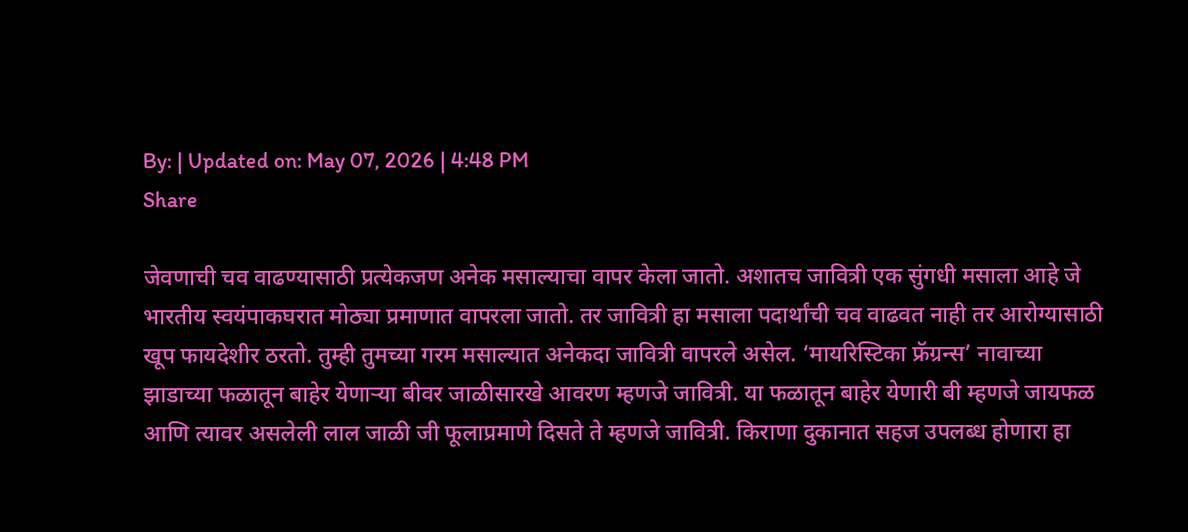By: | Updated on: May 07, 2026 | 4:48 PM
Share

जेवणाची चव वाढण्यासाठी प्रत्येकजण अनेक मसाल्याचा वापर केला जातो. अशातच जावित्री एक सुंगधी मसाला आहे जे भारतीय स्वयंपाकघरात मोठ्या प्रमाणात वापरला जातो. तर जावित्री हा मसाला पदार्थांची चव वाढवत नाही तर आरोग्यासाठी खूप फायदेशीर ठरतो. तुम्ही तुमच्या गरम मसाल्यात अनेकदा जावित्री वापरले असेल. ‘मायरिस्टिका फ्रॅग्रन्स’ नावाच्या झाडाच्या फळातून बाहेर येणाऱ्या बीवर जाळीसारखे आवरण म्‍हणजे जावित्री. या फळातून बाहेर येणारी बी म्हणजे जायफळ आणि त्यावर असलेली लाल जाळी जी फूलाप्रमाणे दिसते ते म्हणजे जावित्री. किराणा दुकानात सहज उपलब्ध होणारा हा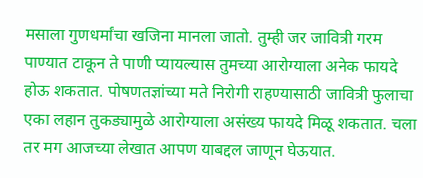मसाला गुणधर्मांचा खजिना मानला जातो. तुम्ही जर जावित्री गरम पाण्यात टाकून ते पाणी प्यायल्यास तुमच्या आरोग्याला अनेक फायदे होऊ शकतात. पोषणतज्ञांच्या मते निरोगी राहण्यासाठी जावित्री फुलाचा एका लहान तुकड्यामुळे आरोग्याला असंख्य फायदे मिळू शकतात. चला तर मग आजच्या लेखात आपण याबद्दल जाणून घेऊयात.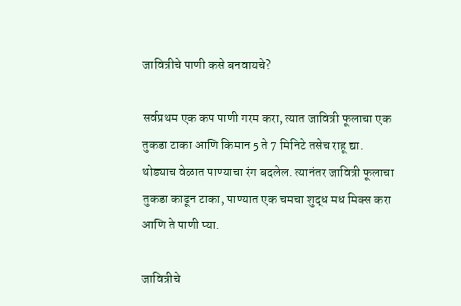जावित्रीचे पाणी कसे बनवायचे?

सर्वप्रथम एक कप पाणी गरम करा, त्यात जावित्री फूलाचा एक तुकडा टाका आणि किमान 5 ते 7 मिनिटे तसेच राहू द्या. थोड्याच वेळात पाण्याचा रंग बदलेल. त्यानंतर जावित्री फूलाचा तुकडा काढून टाका, पाण्यात एक चमचा शुद्ध मध मिक्स करा आणि ते पाणी प्या.

जावित्रीचे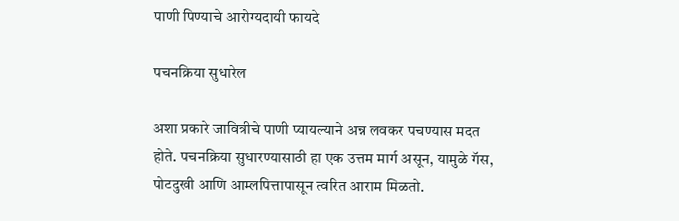पाणी पिण्याचे आरोग्यदायी फायदे

पचनक्रिया सुधारेल

अशा प्रकारे जावित्रीचे पाणी प्यायल्याने अन्न लवकर पचण्यास मदत होते. पचनक्रिया सुधारण्यासाठी हा एक उत्तम मार्ग असून, यामुळे गॅस, पोटदुखी आणि आम्लपित्तापासून त्वरित आराम मिळतो.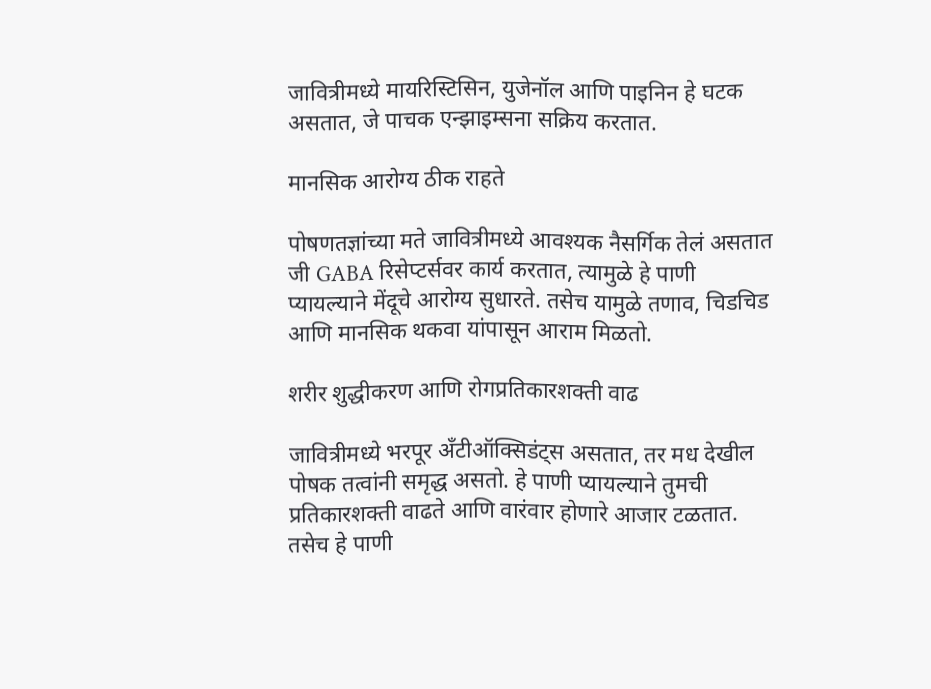जावित्रीमध्ये मायरिस्टिसिन, युजेनॉल आणि पाइनिन हे घटक असतात, जे पाचक एन्झाइम्सना सक्रिय करतात.

मानसिक आरोग्य ठीक राहते

पोषणतज्ञांच्या मते जावित्रीमध्ये आवश्यक नैसर्गिक तेलं असतात जी GABA रिसेप्टर्सवर कार्य करतात, त्यामुळे हे पाणी प्यायल्याने मेंदूचे आरोग्य सुधारते. तसेच यामुळे तणाव, चिडचिड आणि मानसिक थकवा यांपासून आराम मिळतो.

शरीर शुद्धीकरण आणि रोगप्रतिकारशक्ती वाढ

जावित्रीमध्ये भरपूर अँटीऑक्सिडंट्स असतात, तर मध देखील पोषक तत्वांनी समृद्ध असतो. हे पाणी प्यायल्याने तुमची प्रतिकारशक्ती वाढते आणि वारंवार होणारे आजार टळतात. तसेच हे पाणी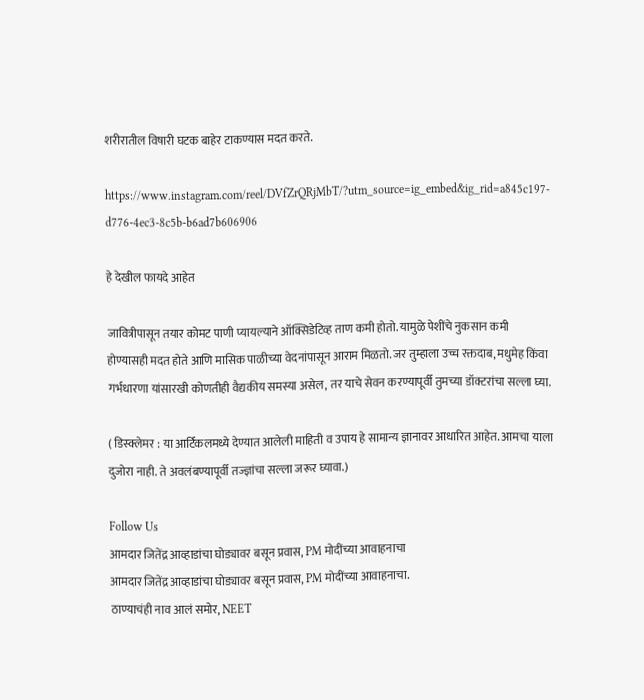शरीरातील विषारी घटक बाहेर टाकण्यास मदत करते.

https://www.instagram.com/reel/DVfZrQRjMbT/?utm_source=ig_embed&ig_rid=a845c197-d776-4ec3-8c5b-b6ad7b606906

हे देखील फायदे आहेत

जावित्रीपासून तयार कोमट पाणी प्यायल्याने ऑक्सिडेटिव्ह ताण कमी होतो. यामुळे पेशींचे नुकसान कमी होण्यासही मदत होते आणि मासिक पाळीच्या वेदनांपासून आराम मिळतो. जर तुम्हाला उच्च रक्तदाब, मधुमेह किंवा गर्भधारणा यांसारखी कोणतीही वैद्यकीय समस्या असेल, तर याचे सेवन करण्यापूर्वी तुमच्या डॉक्टरांचा सल्ला घ्या.

( डिस्क्लेमर : या आर्टिकलमध्ये देण्यात आलेली माहिती व उपाय हे सामान्य ज्ञानावर आधारित आहेत. आमचा याला दुजोरा नाही. ते अवलंबण्यापूर्वी तज्ज्ञांचा सल्ला जरूर घ्यावा.)

Follow Us
आमदार जितेंद्र आव्हाडांचा घोड्यावर बसून प्रवास, PM मोदींच्या आवाहनाचा
आमदार जितेंद्र आव्हाडांचा घोड्यावर बसून प्रवास, PM मोदींच्या आवाहनाचा.
ठाण्याचंही नाव आलं समोर, NEET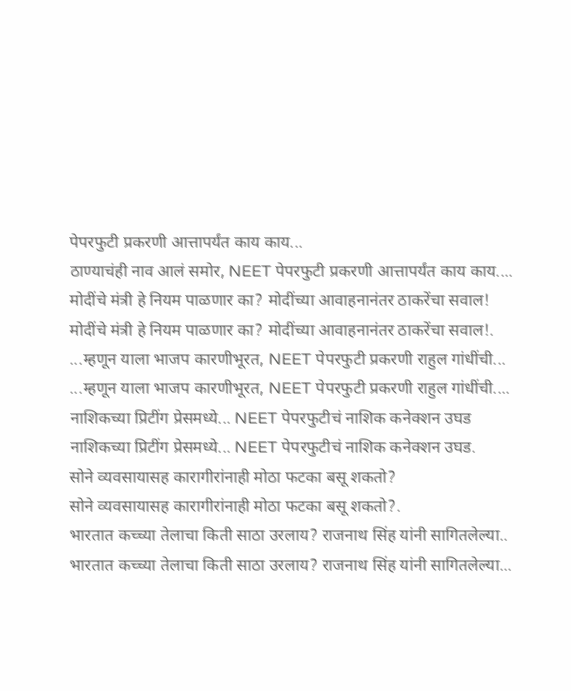पेपरफुटी प्रकरणी आत्तापर्यंत काय काय...
ठाण्याचंही नाव आलं समोर, NEET पेपरफुटी प्रकरणी आत्तापर्यंत काय काय....
मोदींचे मंत्री हे नियम पाळणार का? मोदींच्या आवाहनानंतर ठाकरेंचा सवाल!
मोदींचे मंत्री हे नियम पाळणार का? मोदींच्या आवाहनानंतर ठाकरेंचा सवाल!.
...म्हणून याला भाजप कारणीभूरत, NEET पेपरफुटी प्रकरणी राहुल गांधींची...
...म्हणून याला भाजप कारणीभूरत, NEET पेपरफुटी प्रकरणी राहुल गांधींची....
नाशिकच्या प्रिटींग प्रेसमध्ये... NEET पेपरफुटीचं नाशिक कनेक्शन उघड
नाशिकच्या प्रिटींग प्रेसमध्ये... NEET पेपरफुटीचं नाशिक कनेक्शन उघड.
सोने व्यवसायासह कारागीरांनाही मोठा फटका बसू शकतो?
सोने व्यवसायासह कारागीरांनाही मोठा फटका बसू शकतो?.
भारतात कच्च्या तेलाचा किती साठा उरलाय? राजनाथ सिंह यांनी सागितलेल्या..
भारतात कच्च्या तेलाचा किती साठा उरलाय? राजनाथ सिंह यांनी सागितलेल्या...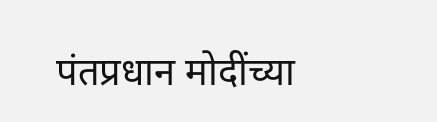पंतप्रधान मोदींच्या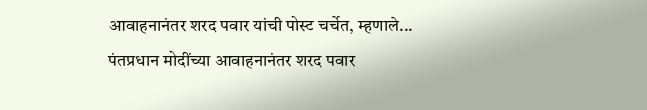आवाहनानंतर शरद पवार यांची पोस्ट चर्चेत, म्हणाले...
पंतप्रधान मोदींच्या आवाहनानंतर शरद पवार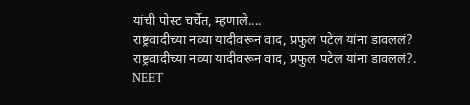यांची पोस्ट चर्चेत, म्हणाले....
राष्ट्रवादीच्या नव्या यादीवरून वाद, प्रफुल पटेल यांना डावललं?
राष्ट्रवादीच्या नव्या यादीवरून वाद, प्रफुल पटेल यांना डावललं?.
NEET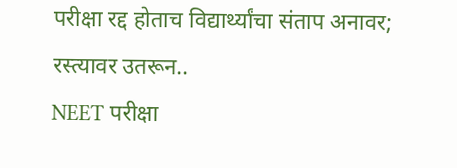परीक्षा रद्द होताच विद्यार्थ्यांचा संताप अनावर; रस्त्यावर उतरून..
NEET परीक्षा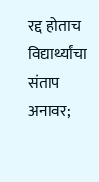रद्द होताच विद्यार्थ्यांचा संताप अनावर;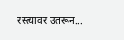रस्त्यावर उतरून...